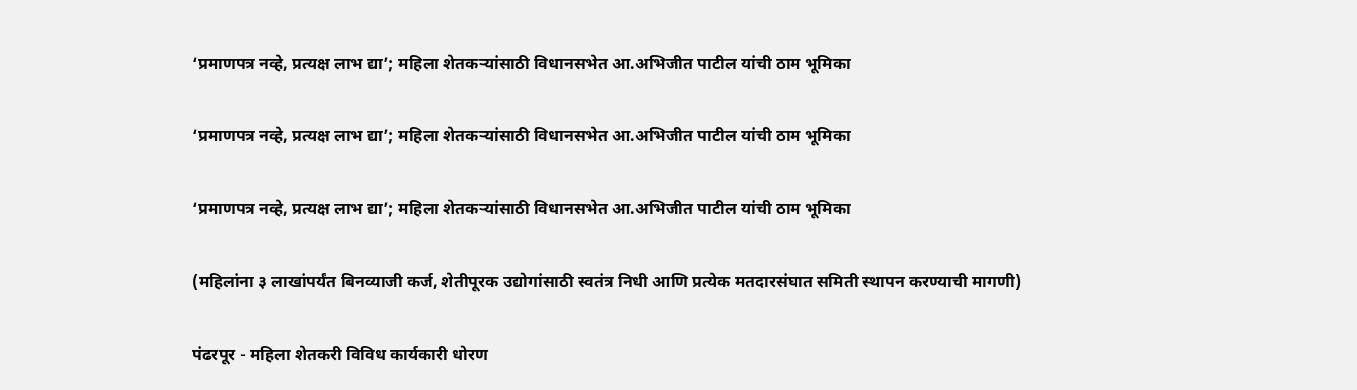‘प्रमाणपत्र नव्हे, प्रत्यक्ष लाभ द्या’; महिला शेतकऱ्यांसाठी विधानसभेत आ.अभिजीत पाटील यांची ठाम भूमिका

‘प्रमाणपत्र नव्हे, प्रत्यक्ष लाभ द्या’; महिला शेतकऱ्यांसाठी विधानसभेत आ.अभिजीत पाटील यांची ठाम भूमिका

‘प्रमाणपत्र नव्हे, प्रत्यक्ष लाभ द्या’; महिला शेतकऱ्यांसाठी विधानसभेत आ.अभिजीत पाटील यांची ठाम भूमिका

(महिलांना ३ लाखांपर्यंत बिनव्याजी कर्ज, शेतीपूरक उद्योगांसाठी स्वतंत्र निधी आणि प्रत्येक मतदारसंघात समिती स्थापन करण्याची मागणी)

पंढरपूर - महिला शेतकरी विविध कार्यकारी धोरण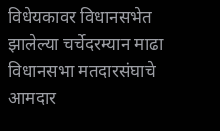विधेयकावर विधानसभेत झालेल्या चर्चेदरम्यान माढा विधानसभा मतदारसंघाचे आमदार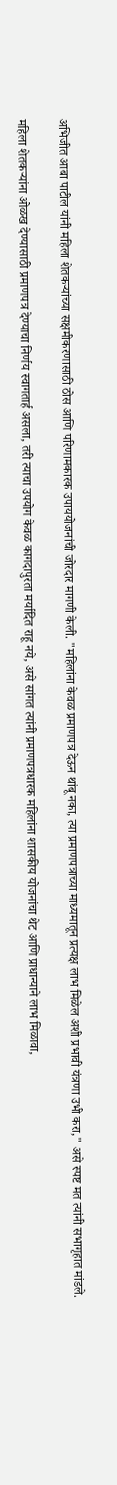अभिजीत आबा पाटील यांनी महिला शेतकऱ्यांच्या सक्षमीकरणासाठी ठोस आणि परिणामकारक उपाययोजनांची जोरदार मागणी केली. "महिलांना केवळ प्रमाणपत्र देऊन थांबू नका, त्या प्रमाणपत्राच्या माध्यमातून प्रत्यक्ष लाभ मिळेल अशी प्रभावी यंत्रणा उभी करा," असे स्पष्ट मत त्यांनी सभागृहात मांडले.

महिला शेतकऱ्यांना ओळख देण्यासाठी प्रमाणपत्र देण्याचा निर्णय स्वागतार्ह असला, तरी त्याचा उपयोग केवळ कागदापुरता मर्यादित राहू नये, असे सांगत त्यांनी प्रमाणपत्रधारक महिलांना शासकीय योजनांचा थेट आणि प्राधान्याने लाभ मिळावा,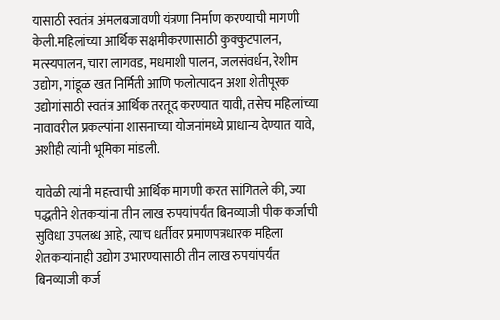यासाठी स्वतंत्र अंमलबजावणी यंत्रणा निर्माण करण्याची मागणी केली.महिलांच्या आर्थिक सक्षमीकरणासाठी कुक्कुटपालन, मत्स्यपालन, चारा लागवड, मधमाशी पालन, जलसंवर्धन, रेशीम उद्योग, गांडूळ खत निर्मिती आणि फलोत्पादन अशा शेतीपूरक उद्योगांसाठी स्वतंत्र आर्थिक तरतूद करण्यात यावी, तसेच महिलांच्या नावावरील प्रकल्पांना शासनाच्या योजनांमध्ये प्राधान्य देण्यात यावे, अशीही त्यांनी भूमिका मांडली.

यावेळी त्यांनी महत्त्वाची आर्थिक मागणी करत सांगितले की, ज्या पद्धतीने शेतकऱ्यांना तीन लाख रुपयांपर्यंत बिनव्याजी पीक कर्जाची सुविधा उपलब्ध आहे, त्याच धर्तीवर प्रमाणपत्रधारक महिला शेतकऱ्यांनाही उद्योग उभारण्यासाठी तीन लाख रुपयांपर्यंत बिनव्याजी कर्ज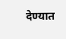देण्यात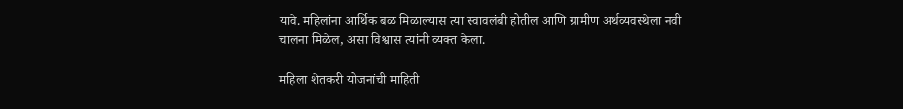यावे. महिलांना आर्थिक बळ मिळाल्यास त्या स्वावलंबी होतील आणि ग्रामीण अर्थव्यवस्थेला नवी चालना मिळेल, असा विश्वास त्यांनी व्यक्त केला.

महिला शेतकरी योजनांची माहिती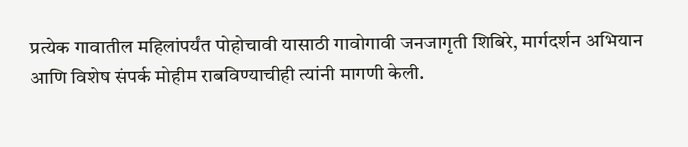प्रत्येक गावातील महिलांपर्यंत पोहोचावी यासाठी गावोगावी जनजागृती शिबिरे, मार्गदर्शन अभियान आणि विशेष संपर्क मोहीम राबविण्याचीही त्यांनी मागणी केली.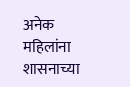अनेक महिलांना शासनाच्या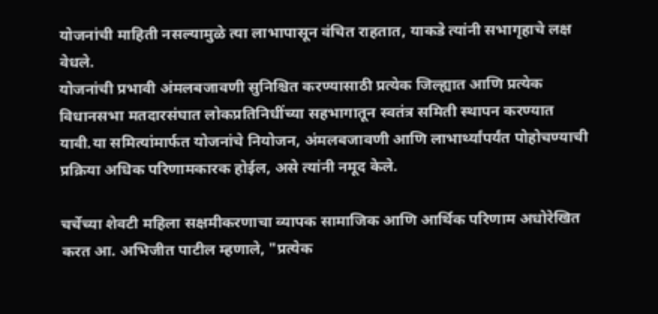योजनांची माहिती नसल्यामुळे त्या लाभापासून वंचित राहतात, याकडे त्यांनी सभागृहाचे लक्ष वेधले.
योजनांची प्रभावी अंमलबजावणी सुनिश्चित करण्यासाठी प्रत्येक जिल्ह्यात आणि प्रत्येक विधानसभा मतदारसंघात लोकप्रतिनिधींच्या सहभागातून स्वतंत्र समिती स्थापन करण्यात यावी.या समित्यांमार्फत योजनांचे नियोजन, अंमलबजावणी आणि लाभार्थ्यांपर्यंत पोहोचण्याची प्रक्रिया अधिक परिणामकारक होईल, असे त्यांनी नमूद केले.

चर्चेच्या शेवटी महिला सक्षमीकरणाचा व्यापक सामाजिक आणि आर्थिक परिणाम अधोरेखित करत आ. अभिजीत पाटील म्हणाले, "प्रत्येक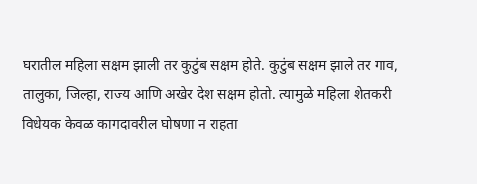घरातील महिला सक्षम झाली तर कुटुंब सक्षम होते. कुटुंब सक्षम झाले तर गाव, तालुका, जिल्हा, राज्य आणि अखेर देश सक्षम होतो. त्यामुळे महिला शेतकरी विधेयक केवळ कागदावरील घोषणा न राहता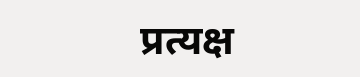प्रत्यक्ष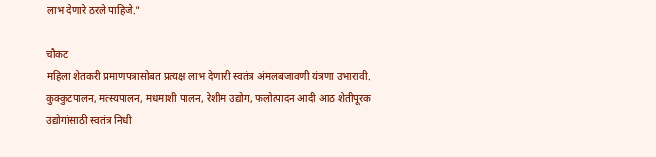लाभ देणारे ठरले पाहिजे."

चौकट
महिला शेतकरी प्रमाणपत्रासोबत प्रत्यक्ष लाभ देणारी स्वतंत्र अंमलबजावणी यंत्रणा उभारावी. कुक्कुटपालन, मत्स्यपालन, मधमाशी पालन, रेशीम उद्योग, फलोत्पादन आदी आठ शेतीपूरक उद्योगांसाठी स्वतंत्र निधी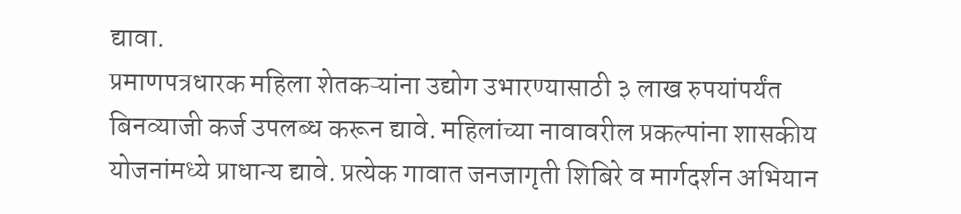द्यावा.
प्रमाणपत्रधारक महिला शेतकऱ्यांना उद्योग उभारण्यासाठी ३ लाख रुपयांपर्यंत बिनव्याजी कर्ज उपलब्ध करून द्यावे. महिलांच्या नावावरील प्रकल्पांना शासकीय योजनांमध्ये प्राधान्य द्यावे. प्रत्येक गावात जनजागृती शिबिरे व मार्गदर्शन अभियान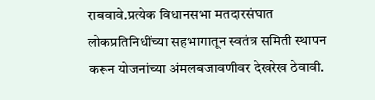राबवावे.प्रत्येक विधानसभा मतदारसंघात लोकप्रतिनिधींच्या सहभागातून स्वतंत्र समिती स्थापन करून योजनांच्या अंमलबजावणीवर देखरेख ठेवावी.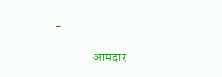-

               आमदार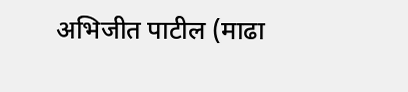अभिजीत पाटील (माढा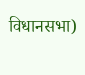विधानसभा)